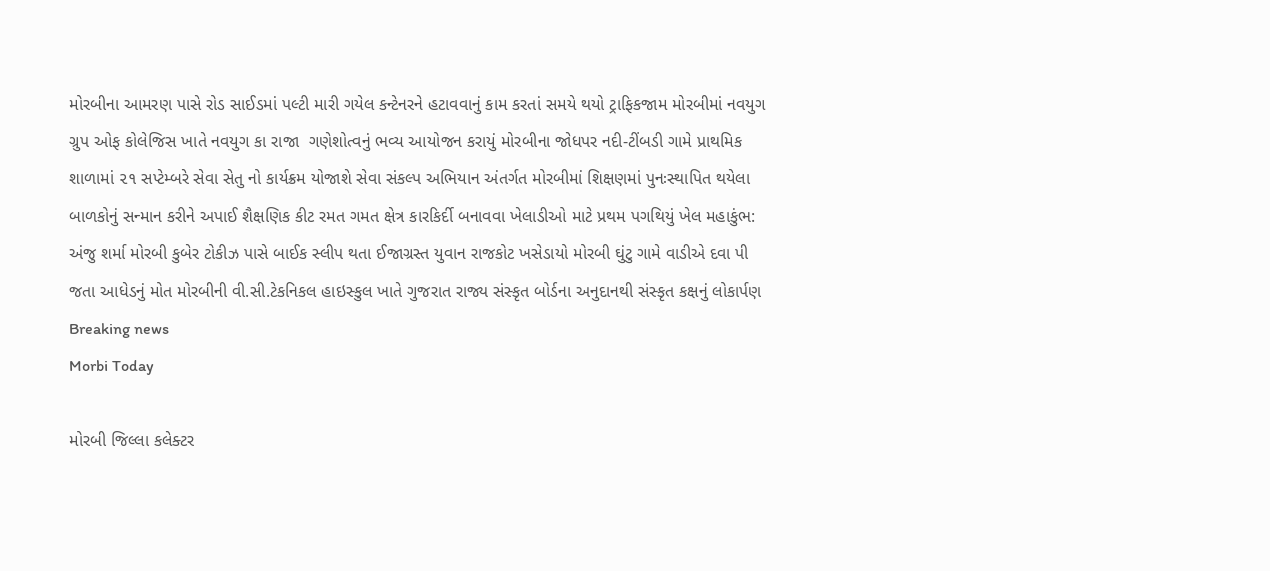મોરબીના આમરણ પાસે રોડ સાઈડમાં પલ્ટી મારી ગયેલ કન્ટેનરને હટાવવાનું કામ કરતાં સમયે થયો ટ્રાફિકજામ મોરબીમાં નવયુગ ગ્રુપ ઓફ કોલેજિસ ખાતે નવયુગ કા રાજા  ગણેશોત્વનું ભવ્ય આયોજન કરાયું મોરબીના જોધપર નદી-ટીંબડી ગામે પ્રાથમિક શાળામાં ૨૧ સપ્ટેમ્બરે સેવા સેતુ નો કાર્યક્રમ યોજાશે સેવા સંકલ્પ અભિયાન અંતર્ગત મોરબીમાં શિક્ષણમાં પુનઃસ્થાપિત થયેલા બાળકોનું સન્માન કરીને અપાઈ શૈક્ષણિક કીટ રમત ગમત ક્ષેત્ર કારકિર્દી બનાવવા ખેલાડીઓ માટે પ્રથમ પગથિયું ખેલ મહાકુંભ: અંજુ શર્મા મોરબી કુબેર ટોકીઝ પાસે બાઈક સ્લીપ થતા ઈજાગ્રસ્ત યુવાન રાજકોટ ખસેડાયો મોરબી ઘુંટુ ગામે વાડીએ દવા પી જતા આધેડનું મોત મોરબીની વી.સી.ટેકનિકલ હાઇસ્કુલ ખાતે ગુજરાત રાજ્ય સંસ્કૃત બોર્ડના અનુદાનથી સંસ્કૃત કક્ષનું લોકાર્પણ
Breaking news
Morbi Today

મોરબી જિલ્લા કલેક્ટર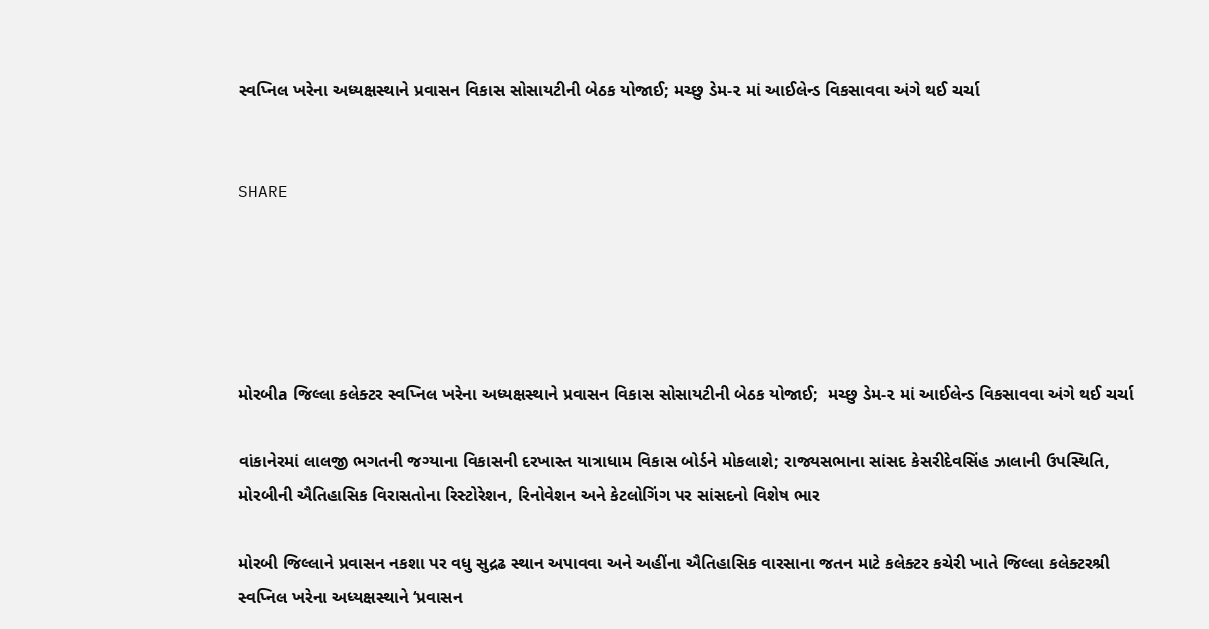સ્વપ્નિલ ખરેના અધ્યક્ષસ્થાને પ્રવાસન વિકાસ સોસાયટીની બેઠક યોજાઈ; મચ્છુ ડેમ-૨ માં આઈલેન્ડ વિકસાવવા અંગે થઈ ચર્ચા


SHARE





મોરબીa જિલ્લા કલેક્ટર સ્વપ્નિલ ખરેના અધ્યક્ષસ્થાને પ્રવાસન વિકાસ સોસાયટીની બેઠક યોજાઈ;  મચ્છુ ડેમ-૨ માં આઈલેન્ડ વિકસાવવા અંગે થઈ ચર્ચા

વાંકાનેરમાં લાલજી ભગતની જગ્યાના વિકાસની દરખાસ્ત યાત્રાધામ વિકાસ બોર્ડને મોકલાશે; રાજ્યસભાના સાંસદ કેસરીદેવસિંહ ઝાલાની ઉપસ્થિતિ, મોરબીની ઐતિહાસિક વિરાસતોના રિસ્ટોરેશન, રિનોવેશન અને કેટલોગિંગ પર સાંસદનો વિશેષ ભાર

મોરબી જિલ્લાને પ્રવાસન નકશા પર વધુ સુદ્રઢ સ્થાન અપાવવા અને અહીંના ઐતિહાસિક વારસાના જતન માટે કલેક્ટર કચેરી ખાતે જિલ્લા કલેક્ટરશ્રી સ્વપ્નિલ ખરેના અધ્યક્ષસ્થાને ‘પ્રવાસન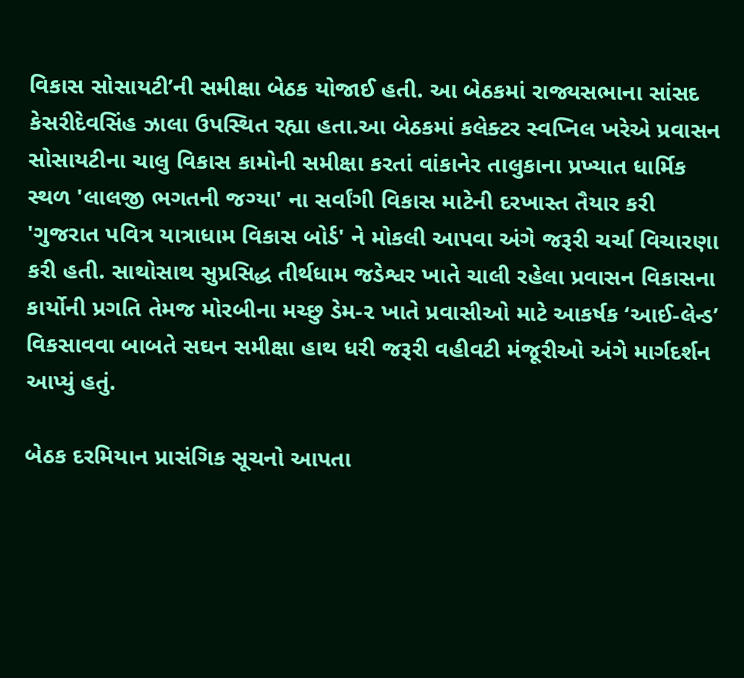વિકાસ સોસાયટી’ની સમીક્ષા બેઠક યોજાઈ હતી. આ બેઠકમાં રાજ્યસભાના સાંસદ કેસરીદેવસિંહ ઝાલા ઉપસ્થિત રહ્યા હતા.આ બેઠકમાં કલેક્ટર સ્વપ્નિલ ખરેએ પ્રવાસન સોસાયટીના ચાલુ વિકાસ કામોની સમીક્ષા કરતાં વાંકાનેર તાલુકાના પ્રખ્યાત ધાર્મિક સ્થળ 'લાલજી ભગતની જગ્યા' ના સર્વાંગી વિકાસ માટેની દરખાસ્ત તૈયાર કરી 'ગુજરાત પવિત્ર યાત્રાધામ વિકાસ બોર્ડ' ને મોકલી આપવા અંગે જરૂરી ચર્ચા વિચારણા કરી હતી. સાથોસાથ સુપ્રસિદ્ધ તીર્થધામ જડેશ્વર ખાતે ચાલી રહેલા પ્રવાસન વિકાસના કાર્યોની પ્રગતિ તેમજ મોરબીના મચ્છુ ડેમ-૨ ખાતે પ્રવાસીઓ માટે આકર્ષક ‘આઈ-લેન્ડ’ વિકસાવવા બાબતે સઘન સમીક્ષા હાથ ધરી જરૂરી વહીવટી મંજૂરીઓ અંગે માર્ગદર્શન આપ્યું હતું.

બેઠક દરમિયાન પ્રાસંગિક સૂચનો આપતા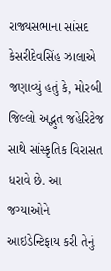રાજ્યસભાના સાંસદ કેસરીદેવસિંહ ઝાલાએ જણાવ્યું હતું કે, મોરબી જિલ્લો અદ્ભુત જહેરિટેજ સાથે સાંસ્કૃતિક વિરાસત ધરાવે છે. આ જગ્યાઓને આઇડેન્ટિફાય કરી તેનું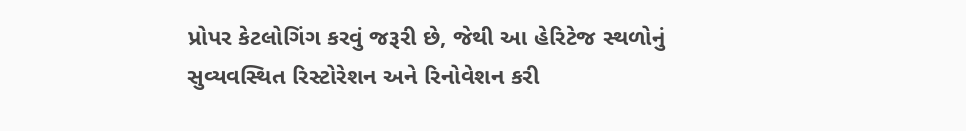પ્રોપર કેટલોગિંગ કરવું જરૂરી છે, જેથી આ હેરિટેજ સ્થળોનું સુવ્યવસ્થિત રિસ્ટોરેશન અને રિનોવેશન કરી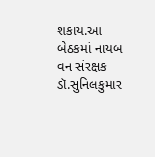શકાય.આ બેઠકમાં નાયબ વન સંરક્ષક ડૉ.સુનિલકુમાર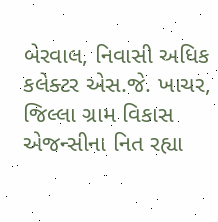બેરવાલ, નિવાસી અધિક કલેક્ટર એસ.જે. ખાચર, જિલ્લા ગ્રામ વિકાસ એજન્સીના નિત રહ્યા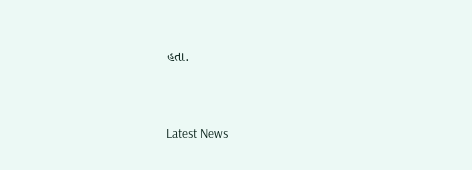હતા.




Latest News